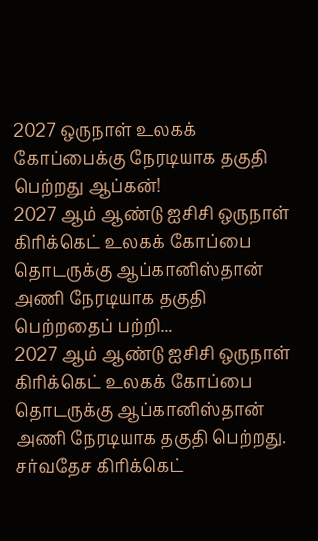2027 ஒருநாள் உலகக் கோப்பைக்கு நேரடியாக தகுதி பெற்றது ஆப்கன்!
2027 ஆம் ஆண்டு ஐசிசி ஒருநாள் கிரிக்கெட் உலகக் கோப்பை தொடருக்கு ஆப்கானிஸ்தான் அணி நேரடியாக தகுதி பெற்றதைப் பற்றி...
2027 ஆம் ஆண்டு ஐசிசி ஒருநாள் கிரிக்கெட் உலகக் கோப்பை தொடருக்கு ஆப்கானிஸ்தான் அணி நேரடியாக தகுதி பெற்றது.
சர்வதேச கிரிக்கெட்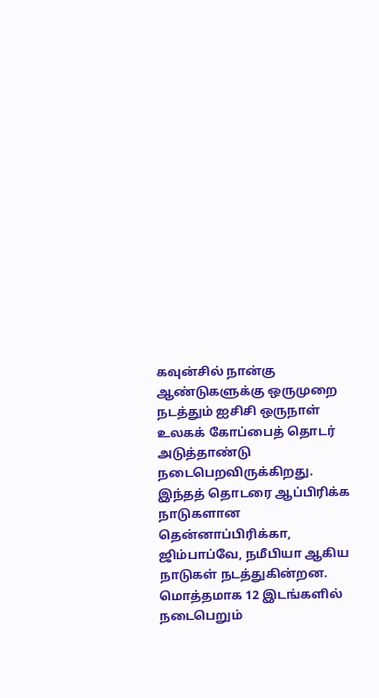கவுன்சில் நான்கு ஆண்டுகளுக்கு ஒருமுறை நடத்தும் ஐசிசி ஒருநாள் உலகக் கோப்பைத் தொடர் அடுத்தாண்டு நடைபெறவிருக்கிறது.
இந்தத் தொடரை ஆப்பிரிக்க நாடுகளான தென்னாப்பிரிக்கா, ஜிம்பாப்வே, நமீபியா ஆகிய நாடுகள் நடத்துகின்றன. மொத்தமாக 12 இடங்களில் நடைபெறும்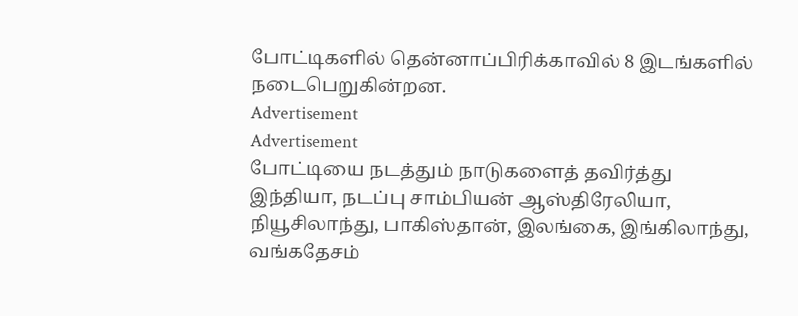போட்டிகளில் தென்னாப்பிரிக்காவில் 8 இடங்களில் நடைபெறுகின்றன.
Advertisement
Advertisement
போட்டியை நடத்தும் நாடுகளைத் தவிர்த்து இந்தியா, நடப்பு சாம்பியன் ஆஸ்திரேலியா, நியூசிலாந்து, பாகிஸ்தான், இலங்கை, இங்கிலாந்து, வங்கதேசம்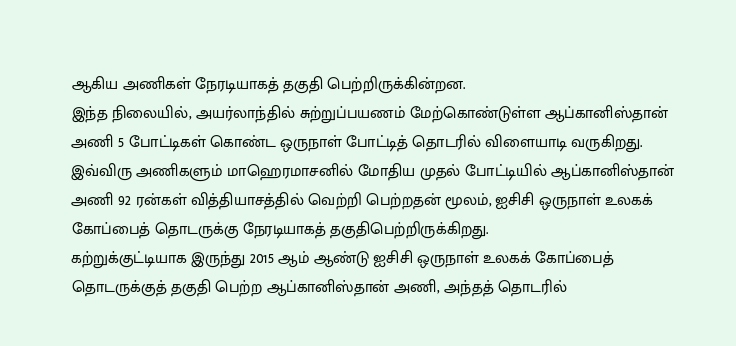ஆகிய அணிகள் நேரடியாகத் தகுதி பெற்றிருக்கின்றன.
இந்த நிலையில், அயர்லாந்தில் சுற்றுப்பயணம் மேற்கொண்டுள்ள ஆப்கானிஸ்தான் அணி 5 போட்டிகள் கொண்ட ஒருநாள் போட்டித் தொடரில் விளையாடி வருகிறது.
இவ்விரு அணிகளும் மாஹெரமாசனில் மோதிய முதல் போட்டியில் ஆப்கானிஸ்தான் அணி 92 ரன்கள் வித்தியாசத்தில் வெற்றி பெற்றதன் மூலம், ஐசிசி ஒருநாள் உலகக் கோப்பைத் தொடருக்கு நேரடியாகத் தகுதிபெற்றிருக்கிறது.
கற்றுக்குட்டியாக இருந்து 2015 ஆம் ஆண்டு ஐசிசி ஒருநாள் உலகக் கோப்பைத் தொடருக்குத் தகுதி பெற்ற ஆப்கானிஸ்தான் அணி, அந்தத் தொடரில்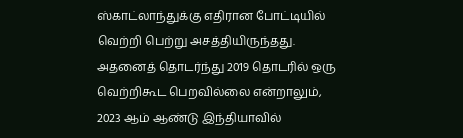ஸ்காட்லாந்துக்கு எதிரான போட்டியில் வெற்றி பெற்று அசத்தியிருந்தது.
அதனைத் தொடர்ந்து 2019 தொடரில் ஒரு வெற்றிகூட பெறவில்லை என்றாலும், 2023 ஆம் ஆண்டு இந்தியாவில்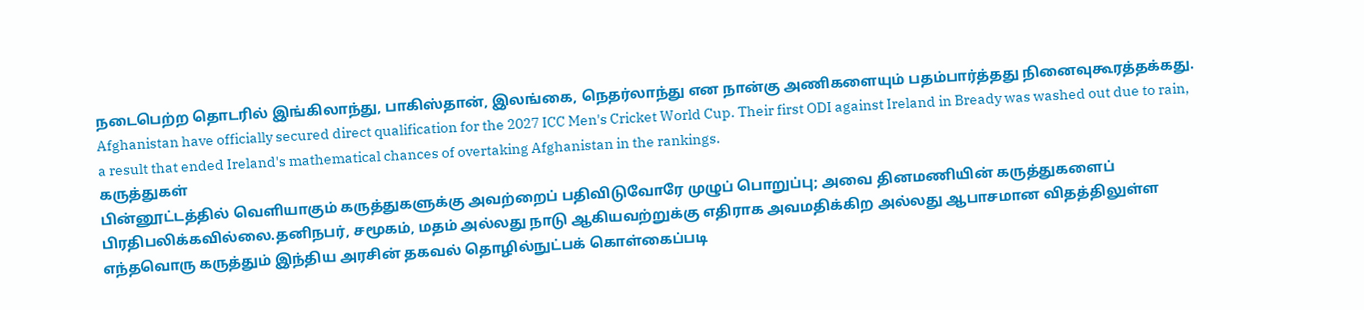நடைபெற்ற தொடரில் இங்கிலாந்து, பாகிஸ்தான், இலங்கை, நெதர்லாந்து என நான்கு அணிகளையும் பதம்பார்த்தது நினைவுகூரத்தக்கது.
Afghanistan have officially secured direct qualification for the 2027 ICC Men's Cricket World Cup. Their first ODI against Ireland in Bready was washed out due to rain, a result that ended Ireland's mathematical chances of overtaking Afghanistan in the rankings.
கருத்துகள்
பின்னூட்டத்தில் வெளியாகும் கருத்துகளுக்கு அவற்றைப் பதிவிடுவோரே முழுப் பொறுப்பு; அவை தினமணியின் கருத்துகளைப் பிரதிபலிக்கவில்லை.தனிநபர், சமூகம், மதம் அல்லது நாடு ஆகியவற்றுக்கு எதிராக அவமதிக்கிற அல்லது ஆபாசமான விதத்திலுள்ள எந்தவொரு கருத்தும் இந்திய அரசின் தகவல் தொழில்நுட்பக் கொள்கைப்படி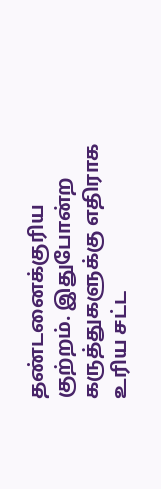தண்டனைக்குரிய குற்றம். இதுபோன்ற கருத்துகளுக்கு எதிராக உரிய சட்ட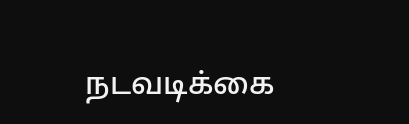நடவடிக்கை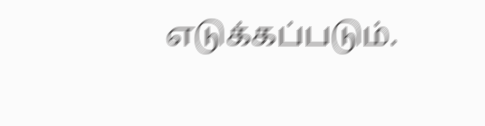எடுக்கப்படும்.